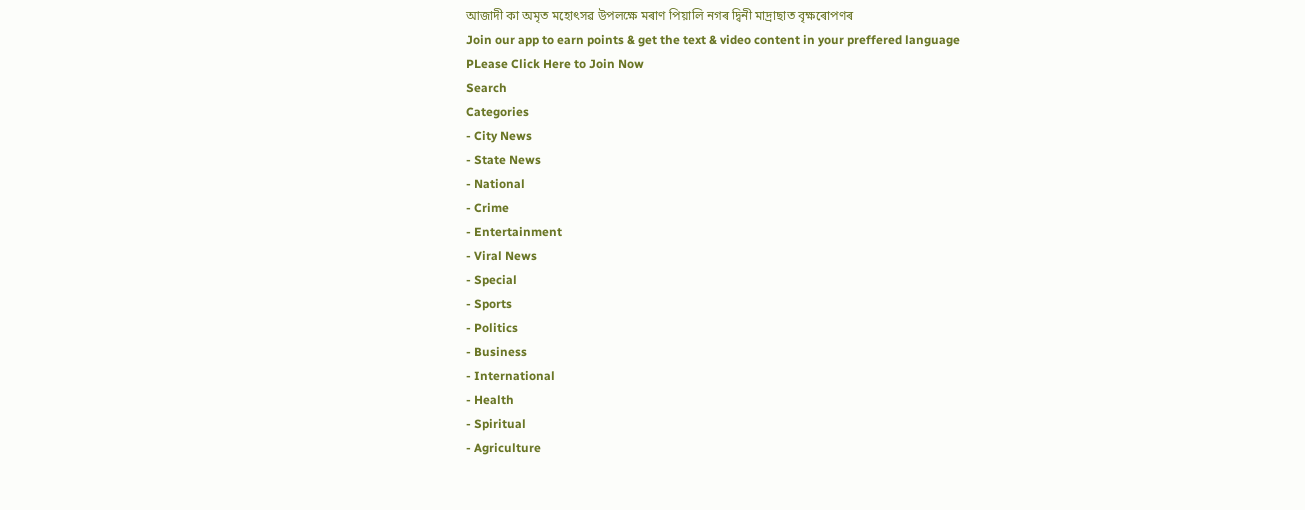আজাদী কা অমৃত মহোৎসৱ উপলক্ষে মৰাণ পিয়ালি নগৰ দ্বিনী মাদ্ৰাছাত বৃক্ষৰোপণৰ
Join our app to earn points & get the text & video content in your preffered language
PLease Click Here to Join Now
Search
Categories
- City News
- State News
- National
- Crime
- Entertainment
- Viral News
- Special
- Sports
- Politics
- Business
- International
- Health
- Spiritual
- Agriculture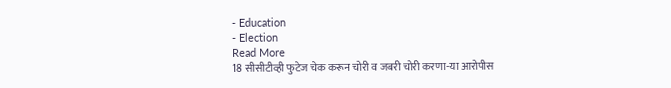- Education
- Election
Read More
18 सीसीटीव्ही फुटेज चेक करून चोरी व जबरी चोरी करणा-या आरोपीस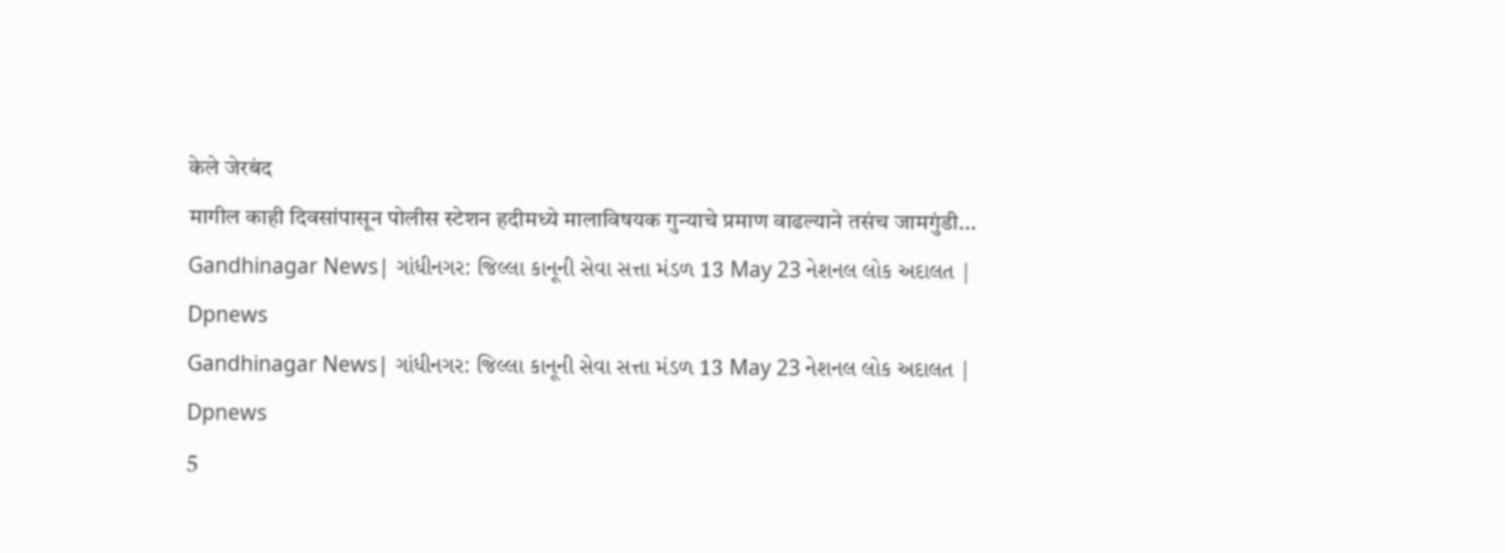केले जेरबंद
मागील काही दिवसांपासून पोलीस स्टेशन हदीमध्ये मालाविषयक गुन्याचे प्रमाण वाढल्याने तसंच जामगुंडी...
Gandhinagar News| ગાંધીનગર: જિલ્લા કાનૂની સેવા સત્તા મંડળ 13 May 23 નેશનલ લોક અદાલત | Dpnews
Gandhinagar News| ગાંધીનગર: જિલ્લા કાનૂની સેવા સત્તા મંડળ 13 May 23 નેશનલ લોક અદાલત | Dpnews
5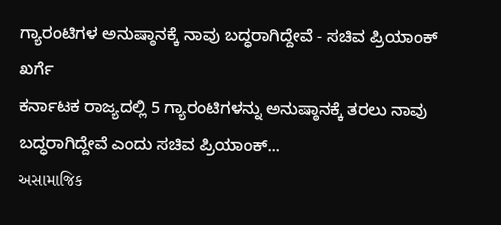ಗ್ಯಾರಂಟಿಗಳ ಅನುಷ್ಠಾನಕ್ಕೆ ನಾವು ಬದ್ಧರಾಗಿದ್ದೇವೆ - ಸಚಿವ ಪ್ರಿಯಾಂಕ್ ಖರ್ಗೆ
ಕರ್ನಾಟಕ ರಾಜ್ಯದಲ್ಲಿ 5 ಗ್ಯಾರಂಟಿಗಳನ್ನು ಅನುಷ್ಠಾನಕ್ಕೆ ತರಲು ನಾವು ಬದ್ಧರಾಗಿದ್ದೇವೆ ಎಂದು ಸಚಿವ ಪ್ರಿಯಾಂಕ್...
અસામાજિક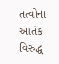તત્વોના આતંક વિરુદ્ધ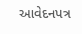આવેદનપત્ર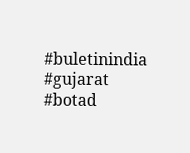#buletinindia #gujarat #botad